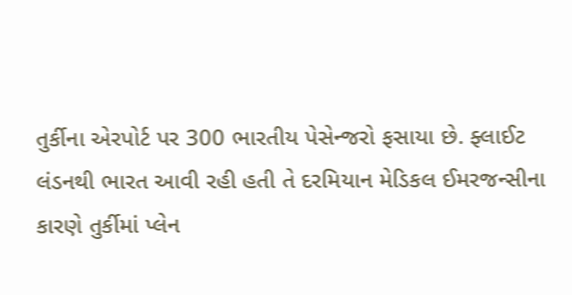તુર્કીના એરપોર્ટ પર 300 ભારતીય પેસેન્જરો ફસાયા છે. ફ્લાઈટ લંડનથી ભારત આવી રહી હતી તે દરમિયાન મેડિકલ ઈમરજન્સીના કારણે તુર્કીમાં પ્લેન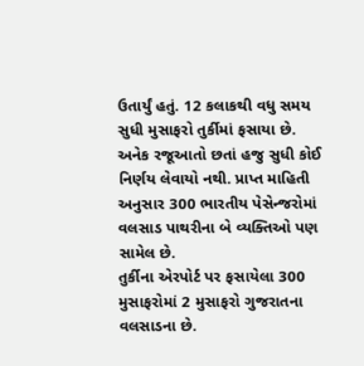ઉતાર્યું હતું. 12 કલાકથી વધુ સમય સુધી મુસાફરો તુર્કીમાં ફસાયા છે. અનેક રજૂઆતો છતાં હજુ સુધી કોઈ નિર્ણય લેવાયો નથી. પ્રાપ્ત માહિતી અનુસાર 300 ભારતીય પેસેન્જરોમાં વલસાડ પાથરીના બે વ્યક્તિઓ પણ સામેલ છે.
તુર્કીના એરપોર્ટ પર ફસાયેલા 300 મુસાફરોમાં 2 મુસાફરો ગુજરાતના વલસાડના છે.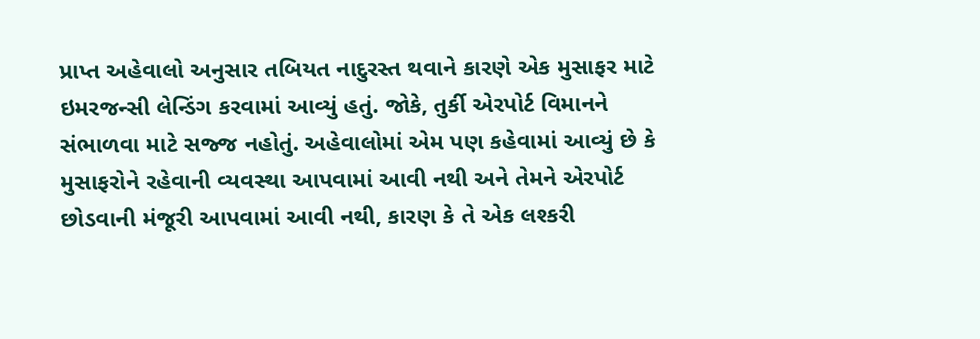પ્રાપ્ત અહેવાલો અનુસાર તબિયત નાદુરસ્ત થવાને કારણે એક મુસાફર માટે ઇમરજન્સી લેન્ડિંગ કરવામાં આવ્યું હતું. જોકે, તુર્કી એરપોર્ટ વિમાનને સંભાળવા માટે સજ્જ નહોતું. અહેવાલોમાં એમ પણ કહેવામાં આવ્યું છે કે મુસાફરોને રહેવાની વ્યવસ્થા આપવામાં આવી નથી અને તેમને એરપોર્ટ છોડવાની મંજૂરી આપવામાં આવી નથી, કારણ કે તે એક લશ્કરી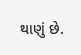થાણું છે.